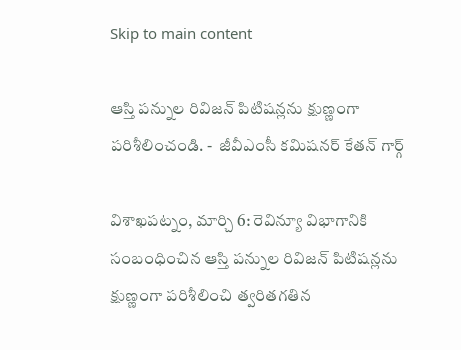Skip to main content

ఆస్తి పన్నుల రివిజన్ పిటిషన్లను క్షుణ్ణంగా పరిశీలించండి. -  జీవీఎంసీ కమిషనర్ కేతన్ గార్గ్

విశాఖపట్నం, మార్చి 6: రెవిన్యూ విభాగానికి సంబంధించిన ఆస్తి పన్నుల రివిజన్ పిటిషన్లను క్షుణ్ణంగా పరిశీలించి త్వరితగతిన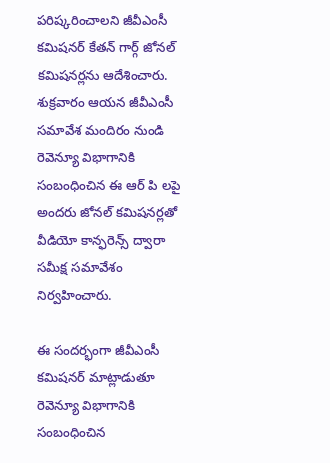పరిష్కరించాలని జీవీఎంసీ కమిషనర్ కేతన్ గార్గ్ జోనల్ కమిషనర్లను ఆదేశించారు. శుక్రవారం ఆయన జీవీఎంసీ సమావేశ మందిరం నుండి రెవెన్యూ విభాగానికి సంబంధించిన ఈ ఆర్ పి లపై అందరు జోనల్ కమిషనర్లతో వీడియో కాన్ఫరెన్స్ ద్వారా సమీక్ష సమావేశం నిర్వహించారు.

ఈ సందర్భంగా జీవీఎంసీ కమిషనర్ మాట్లాడుతూ రెవెన్యూ విభాగానికి సంబంధించిన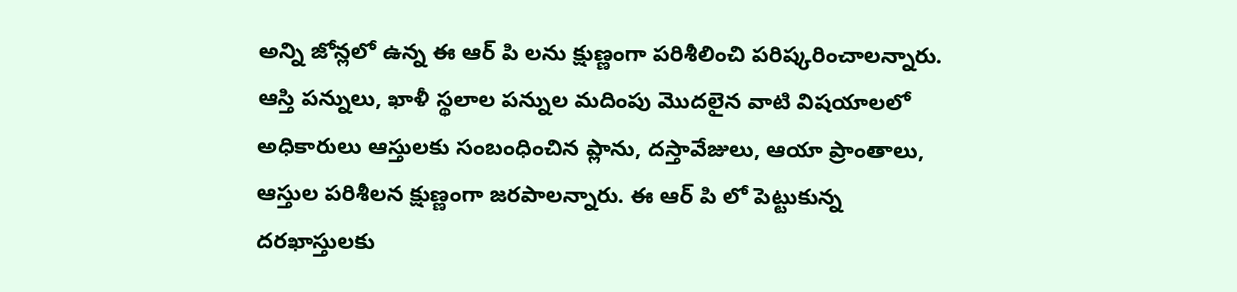అన్ని జోన్లలో ఉన్న ఈ ఆర్ పి లను క్షుణ్ణంగా పరిశీలించి పరిష్కరించాలన్నారు. ఆస్తి పన్నులు, ఖాళీ స్థలాల పన్నుల మదింపు మొదలైన వాటి విషయాలలో అధికారులు ఆస్తులకు సంబంధించిన ప్లాను, దస్తావేజులు, ఆయా ప్రాంతాలు, ఆస్తుల పరిశీలన క్షుణ్ణంగా జరపాలన్నారు. ఈ ఆర్ పి లో పెట్టుకున్న దరఖాస్తులకు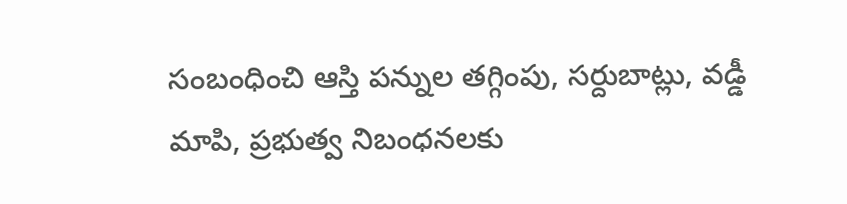సంబంధించి ఆస్తి పన్నుల తగ్గింపు, సర్దుబాట్లు, వడ్డీ మాపి, ప్రభుత్వ నిబంధనలకు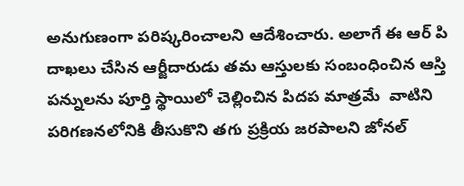అనుగుణంగా పరిష్కరించాలని ఆదేశించారు. అలాగే ఈ ఆర్ పి దాఖలు చేసిన ఆర్జీదారుడు తమ ఆస్తులకు సంబంధించిన ఆస్తి పన్నులను పూర్తి స్థాయిలో చెల్లించిన పిదప మాత్రమే  వాటిని పరిగణనలోనికి తీసుకొని తగు ప్రక్రియ జరపాలని జోనల్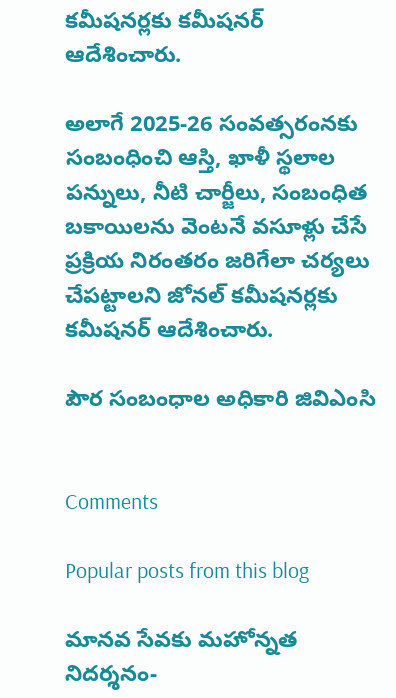కమీషనర్లకు కమీషనర్ ఆదేశించారు.

అలాగే 2025-26 సంవత్సరంనకు సంబంధించి ఆస్తి, ఖాళీ స్థలాల పన్నులు, నీటి చార్జీలు, సంబంధిత బకాయిలను వెంటనే వసూళ్లు చేసే ప్రక్రియ నిరంతరం జరిగేలా చర్యలు చేపట్టాలని జోనల్ కమీషనర్లకు కమీషనర్ ఆదేశించారు.

పౌర సంబంధాల అధికారి జివిఎంసి


Comments

Popular posts from this blog

మానవ సేవకు మహోన్నత నిదర్శనం-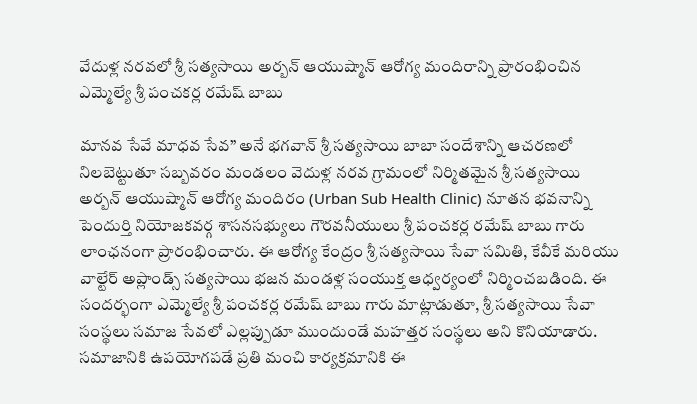వేదుళ్ల నరవలో శ్రీ సత్యసాయి అర్బన్ ఆయుష్మాన్ ఆరోగ్య మందిరాన్ని ప్రారంభించిన ఎమ్మెల్యే శ్రీ పంచకర్ల రమేష్ బాబు

మానవ సేవే మాధవ సేవ” అనే భగవాన్ శ్రీ సత్యసాయి బాబా సందేశాన్ని ఆచరణలో నిలబెట్టుతూ సబ్బవరం మండలం వెదుళ్ల నరవ గ్రామంలో నిర్మితమైన శ్రీ సత్యసాయి అర్బన్ ఆయుష్మాన్ ఆరోగ్య మందిరం (Urban Sub Health Clinic) నూతన భవనాన్ని పెందుర్తి నియోజకవర్గ శాసనసభ్యులు గౌరవనీయులు శ్రీ పంచకర్ల రమేష్ బాబు గారు లాంఛనంగా ప్రారంభించారు. ఈ ఆరోగ్య కేంద్రం శ్రీ సత్యసాయి సేవా సమితి, కేవీకే మరియు వాల్టేర్ అప్లాండ్స్ సత్యసాయి భజన మండళ్ల సంయుక్త ఆధ్వర్యంలో నిర్మించబడింది. ఈ సందర్భంగా ఎమ్మెల్యే శ్రీ పంచకర్ల రమేష్ బాబు గారు మాట్లాడుతూ, శ్రీ సత్యసాయి సేవా సంస్థలు సమాజ సేవలో ఎల్లప్పుడూ ముందుండే మహత్తర సంస్థలు అని కొనియాడారు. సమాజానికి ఉపయోగపడే ప్రతి మంచి కార్యక్రమానికి ఈ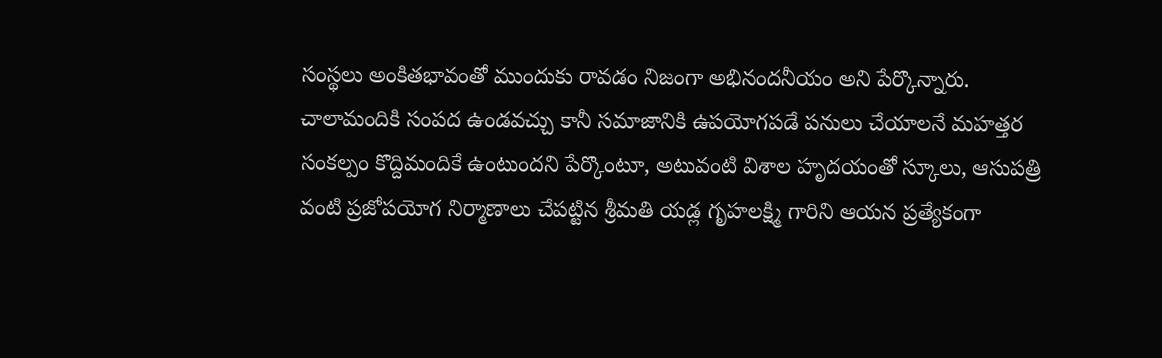సంస్థలు అంకితభావంతో ముందుకు రావడం నిజంగా అభినందనీయం అని పేర్కొన్నారు. చాలామందికి సంపద ఉండవచ్చు కానీ సమాజానికి ఉపయోగపడే పనులు చేయాలనే మహత్తర సంకల్పం కొద్దిమందికే ఉంటుందని పేర్కొంటూ, అటువంటి విశాల హృదయంతో స్కూలు, ఆసుపత్రి వంటి ప్రజోపయోగ నిర్మాణాలు చేపట్టిన శ్రీమతి యడ్ల గృహలక్ష్మి గారిని ఆయన ప్రత్యేకంగా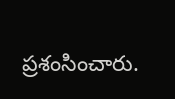ప్రశంసించారు.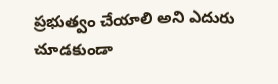ప్రభుత్వం చేయాలి అని ఎదురు చూడకుండా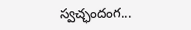స్వచ్ఛందంగ...